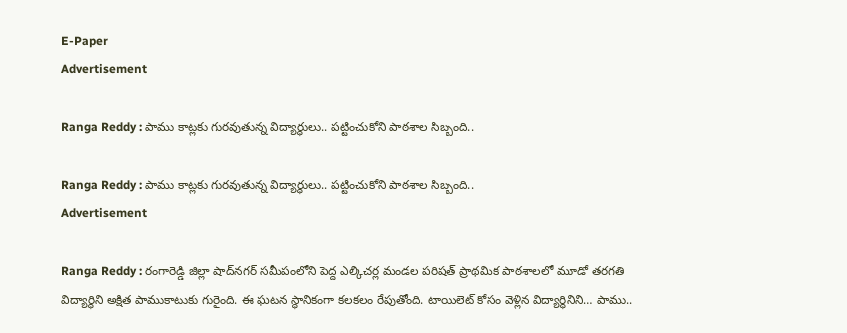E-Paper
Advertisement

Ranga Reddy : పాము కాట్లకు గురవుతున్న విద్యార్ధులు.. పట్టించుకోని పాఠశాల సిబ్బంది..

Ranga Reddy : పాము కాట్లకు గురవుతున్న విద్యార్ధులు.. పట్టించుకోని పాఠశాల సిబ్బంది..
Advertisement

Ranga Reddy : రంగారెడ్డి జిల్లా షాద్‌నగర్ సమీపంలోని పెద్ద ఎల్కిచర్ల మండల పరిషత్ ప్రాథమిక పాఠశాలలో మూడో తరగతి విద్యార్థిని అక్షిత పాముకాటుకు గురైంది. ఈ ఘటన స్థానికంగా కలకలం రేపుతోంది. టాయిలెట్‌ కోసం వెళ్లిన విద్యార్థినిని… పాము..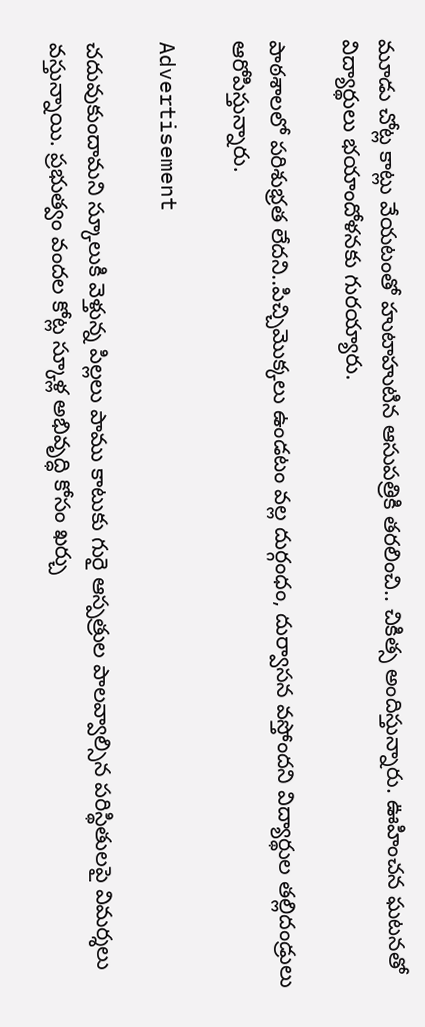మూడు చోట్ల కాట్లు వేయటంతో హుటాహుటిన ఆసుపత్రికి తరలించి.. చికిత్స అందిస్తున్నారు. ఊహించన ఘటనతో విద్యార్థులు భయాందోళనకు గురయ్యారు.

పాఠశాలలో పరిశుభ్రత లేదని..పిచ్చిమొక్కలు ఉండటం వల్ల దుర్గంధం, దుర్వాసన వస్తోందని విద్యార్థుల తల్లిదండ్రులు ఆరోపిస్తున్నారు.

Advertisement

చదువుకుందామని స్కూలుకి వెళ్తున్న పిల్లలు పాము కాటుకు గురై ఆస్పత్రుల పాలవ్వాల్సిన పరిస్థితులపై విమర్శలు వస్తున్నాయి. ప్రభుత్వం వందల కోట్ల స్కూళ్ల అభివృద్ధి కోసం ఖర్చు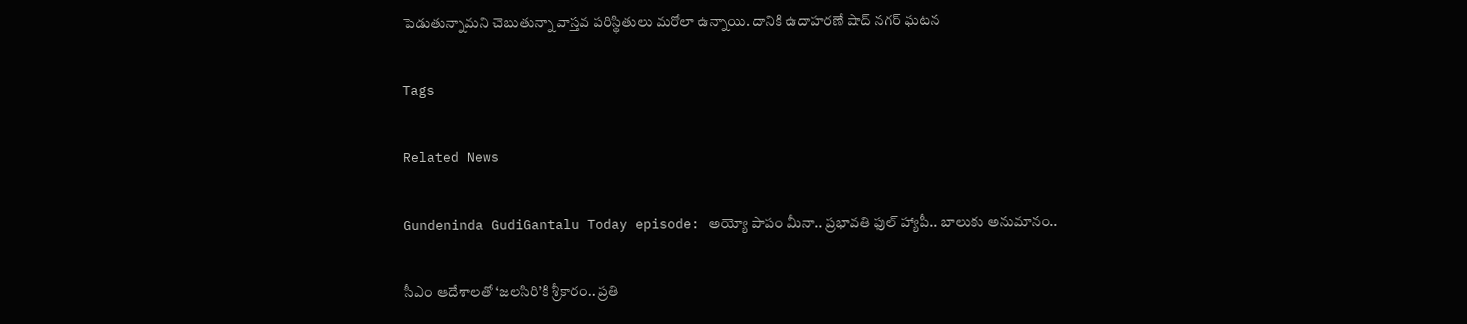పెడుతున్నామని చెబుతున్నా వాస్తవ పరిస్థితులు మరోలా ఉన్నాయి. దానికి ఉదాహరణే షాద్ నగర్ ఘటన

Tags

Related News

Gundeninda GudiGantalu Today episode: అయ్యో పాపం మీనా.. ప్రభావతి ఫుల్ హ్యాపీ.. బాలుకు అనుమానం..

సీఎం ఆదేశాలతో ‘జలసిరి’కి శ్రీకారం.. ప్రతి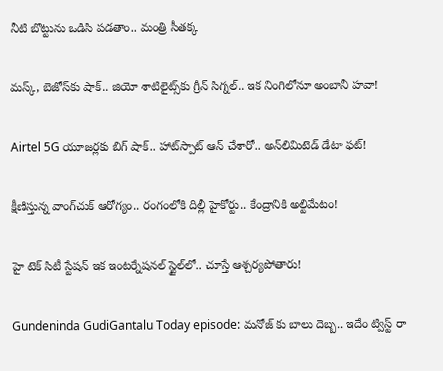నీటి బొట్టును ఒడిసి పడతాం.. మంత్రి సీతక్క

మస్క్, బెజోస్‌కు షాక్.. జియో శాటిలైట్స్‌కు గ్రీన్ సిగ్నల్.. ఇక నింగిలోనూ అంబానీ హవా!

Airtel 5G యూజర్లకు బిగ్ షాక్.. హాట్‌స్పాట్ ఆన్ చేశారో.. అన్‌లిమిటెడ్ డేటా ఫట్!

క్షీణిస్తున్న వాంగ్‌చుక్ ఆరోగ్యం.. రంగంలోకి దిల్లీ హైకోర్టు.. కేంద్రానికి అల్టిమేటం!

హై టెక్ సిటీ స్టేషన్ ఇక ఇంటర్నేషనల్ స్టైల్‌లో.. చూస్తే ఆశ్చర్యపోతారు!

Gundeninda GudiGantalu Today episode: మనోజ్ కు బాలు దెబ్బ.. ఇదేం ట్విస్ట్ రా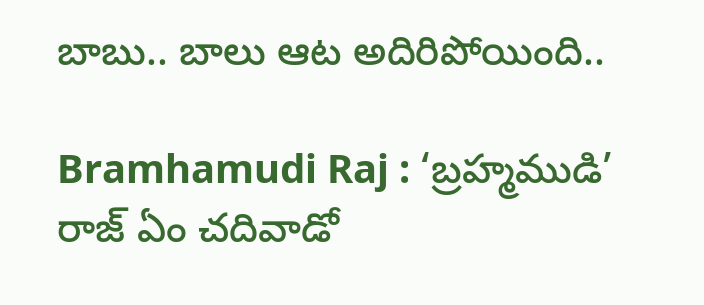బాబు.. బాలు ఆట అదిరిపోయింది..

Bramhamudi Raj : ‘బ్రహ్మముడి’ రాజ్ ఏం చదివాడో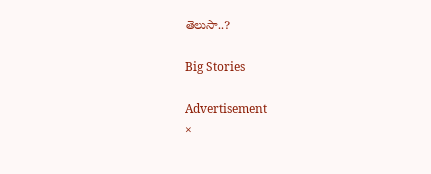తెలుసా..?

Big Stories

Advertisement
×